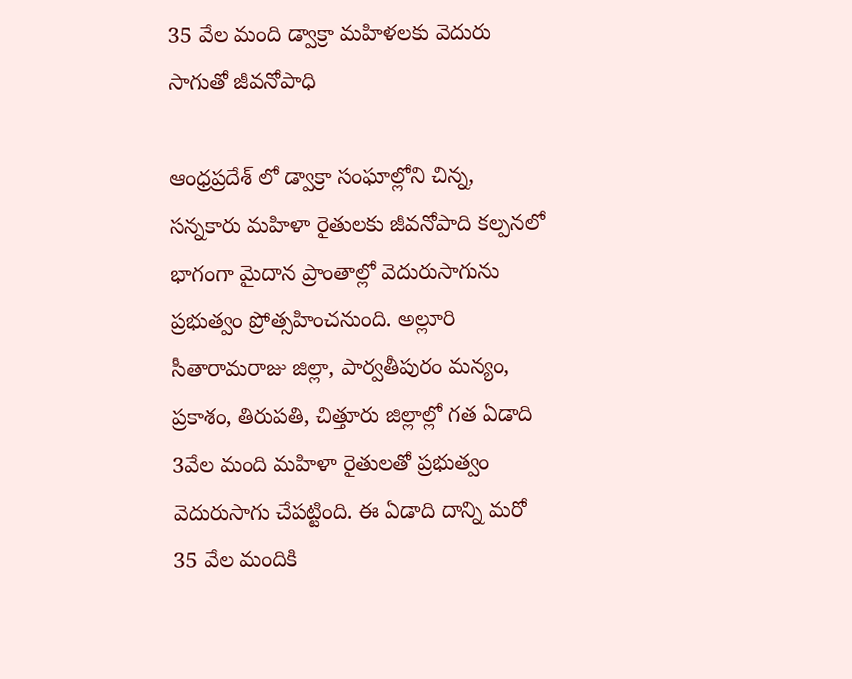35 వేల మంది డ్వాక్రా మహిళలకు వెదురు సాగుతో జీవనోపాధి

ఆంధ్రప్రదేశ్ లో డ్వాక్రా సంఘాల్లోని చిన్న, సన్నకారు మహిళా రైతులకు జీవనోపాది కల్పనలో భాగంగా మైదాన ప్రాంతాల్లో వెదురుసాగును ప్రభుత్వం ప్రోత్సహించనుంది. అల్లూరి సీతారామరాజు జిల్లా, పార్వతీపురం మన్యం, ప్రకాశం, తిరుపతి, చిత్తూరు జిల్లాల్లో గత ఏడాది 3వేల మంది మహిళా రైతులతో ప్రభుత్వం వెదురుసాగు చేపట్టింది. ఈ ఏడాది దాన్ని మరో 35 వేల మందికి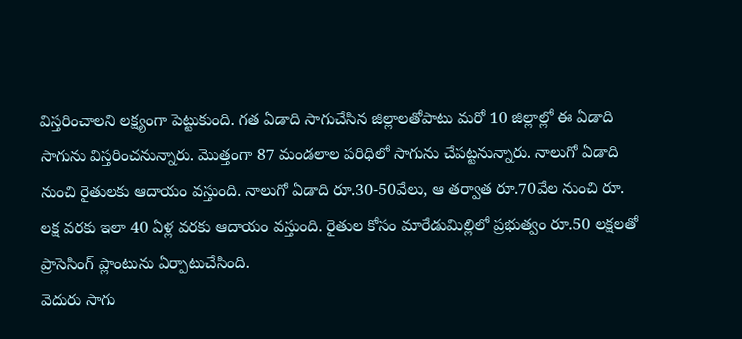విస్తరించాలని లక్ష్యంగా పెట్టుకుంది. గత ఏడాది సాగుచేసిన జిల్లాలతోపాటు మరో 10 జిల్లాల్లో ఈ ఏడాది సాగును విస్తరించనున్నారు. మొత్తంగా 87 మండలాల పరిధిలో సాగును చేపట్టనున్నారు. నాలుగో ఏడాది నుంచి రైతులకు ఆదాయం వస్తుంది. నాలుగో ఏడాది రూ.30-50వేలు, ఆ తర్వాత రూ.70వేల నుంచి రూ. లక్ష వరకు ఇలా 40 ఏళ్ల వరకు ఆదాయం వస్తుంది. రైతుల కోసం మారేడుమిల్లిలో ప్రభుత్వం రూ.50 లక్షలతో ప్రాసెసింగ్ ప్లాంటును ఏర్పాటుచేసింది.
వెదురు సాగు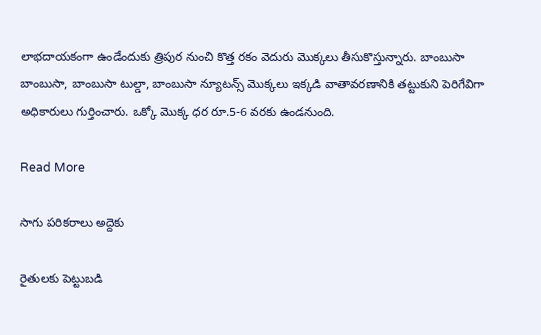లాభదాయకంగా ఉండేందుకు త్రిపుర నుంచి కొత్త రకం వెదురు మొక్కలు తీసుకొస్తున్నారు. బాంబుసా బాంబుసా, బాంబుసా టుల్డా, బాంబుసా న్యూటన్స్ మొక్కలు ఇక్కడి వాతావరణానికి తట్టుకుని పెరిగేవిగా అధికారులు గుర్తించారు. ఒక్కో మొక్క ధర రూ.5-6 వరకు ఉండనుంది.

Read More

సాగు పరికరాలు అద్దెకు

రైతులకు పెట్టుబడి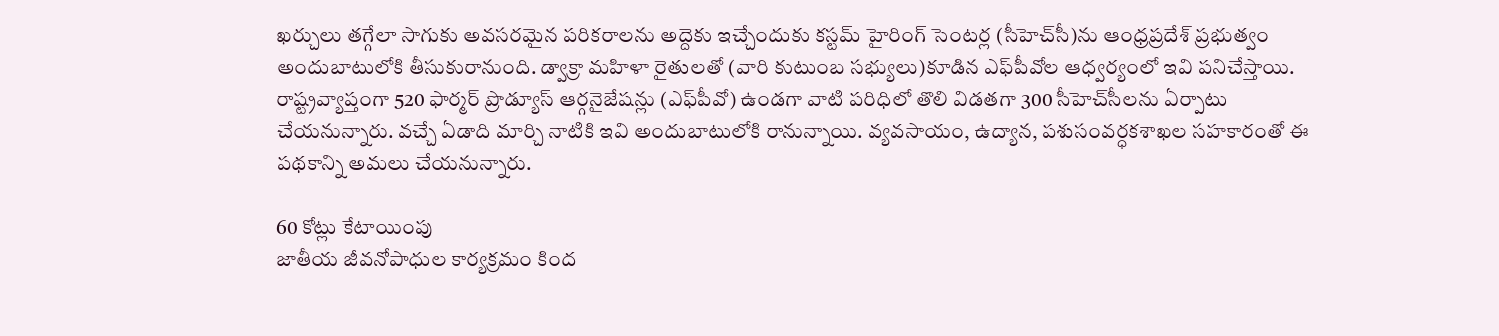ఖర్చులు తగ్గేలా సాగుకు అవసరమైన పరికరాలను అద్దెకు ఇచ్చేందుకు కస్టమ్‌ హైరింగ్‌ సెంటర్ల (సీహెచ్‌సీ)ను ఆంధ్రప్రదేశ్‌ ప్రభుత్వం అందుబాటులోకి తీసుకురానుంది. డ్వాక్రా మహిళా రైతులతో (వారి కుటుంబ సభ్యులు)కూడిన ఎఫ్‌పీవోల ఆధ్వర్యంలో ఇవి పనిచేస్తాయి. రాష్ట్రవ్యాప్తంగా 520 ఫార్మర్‌ ప్రొడ్యూస్‌ ఆర్గనైజేషన్లు (ఎఫ్‌పీవో) ఉండగా వాటి పరిధిలో తొలి విడతగా 300 సీహెచ్‌సీలను ఏర్పాటు చేయనున్నారు. వచ్చే ఏడాది మార్చి నాటికి ఇవి అందుబాటులోకి రానున్నాయి. వ్యవసాయం, ఉద్యాన, పశుసంవర్ధకశాఖల సహకారంతో ఈ పథకాన్ని అమలు చేయనున్నారు.

60 కోట్లు కేటాయింపు
జాతీయ జీవనోపాధుల కార్యక్రమం కింద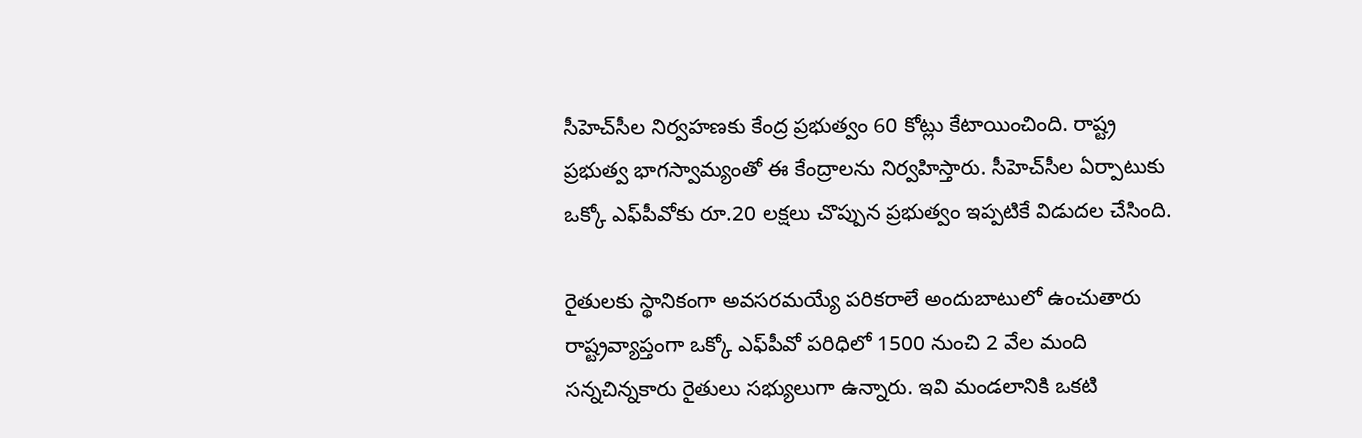సీహెచ్‌సీల నిర్వహణకు కేంద్ర ప్రభుత్వం 60 కోట్లు కేటాయించింది. రాష్ట్ర ప్రభుత్వ భాగస్వామ్యంతో ఈ కేంద్రాలను నిర్వహిస్తారు. సీహెచ్‌సీల ఏర్పాటుకు ఒక్కో ఎఫ్‌పీవోకు రూ.20 లక్షలు చొప్పున ప్రభుత్వం ఇప్పటికే విడుదల చేసింది.

రైతులకు స్థానికంగా అవసరమయ్యే పరికరాలే అందుబాటులో ఉంచుతారు
రాష్ట్రవ్యాప్తంగా ఒక్కో ఎఫ్‌పీవో పరిధిలో 1500 నుంచి 2 వేల మంది సన్నచిన్నకారు రైతులు సభ్యులుగా ఉన్నారు. ఇవి మండలానికి ఒకటి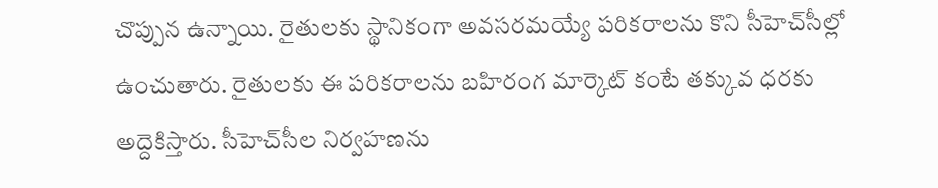చొప్పున ఉన్నాయి. రైతులకు స్థానికంగా అవసరమయ్యే పరికరాలను కొని సీహెచ్‌సీల్లో ఉంచుతారు. రైతులకు ఈ పరికరాలను బహిరంగ మార్కెట్‌ కంటే తక్కువ ధరకు అద్దెకిస్తారు. సీహెచ్‌సీల నిర్వహణను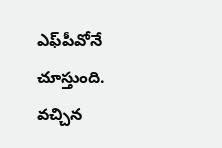ఎఫ్‌పీవోనే చూస్తుంది. వచ్చిన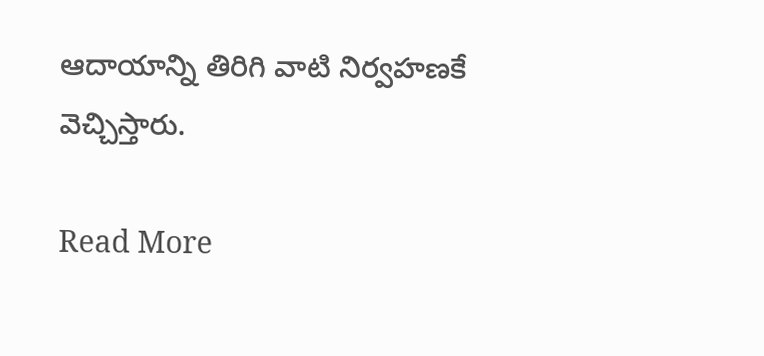ఆదాయాన్ని తిరిగి వాటి నిర్వహణకే వెచ్చిస్తారు.

Read More